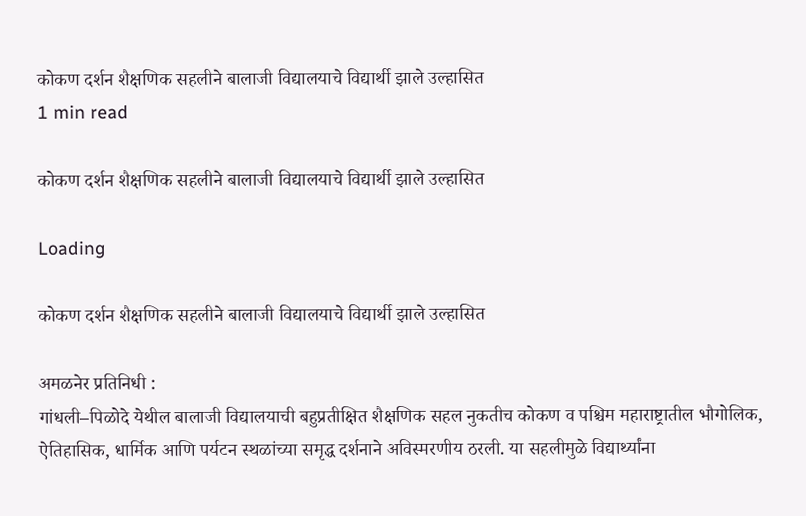कोकण दर्शन शैक्षणिक सहलीने बालाजी विद्यालयाचे विद्यार्थी झाले उल्हासित
1 min read

कोकण दर्शन शैक्षणिक सहलीने बालाजी विद्यालयाचे विद्यार्थी झाले उल्हासित

Loading

कोकण दर्शन शैक्षणिक सहलीने बालाजी विद्यालयाचे विद्यार्थी झाले उल्हासित

अमळनेर प्रतिनिधी :
गांधली–पिळोदे येथील बालाजी विद्यालयाची बहुप्रतीक्षित शैक्षणिक सहल नुकतीच कोकण व पश्चिम महाराष्ट्रातील भौगोलिक, ऐतिहासिक, धार्मिक आणि पर्यटन स्थळांच्या समृद्ध दर्शनाने अविस्मरणीय ठरली. या सहलीमुळे विद्यार्थ्यांना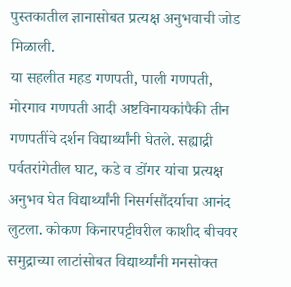पुस्तकातील ज्ञानासोबत प्रत्यक्ष अनुभवाची जोड मिळाली.
या सहलीत महड गणपती, पाली गणपती, मोरगाव गणपती आदी अष्टविनायकांपैकी तीन गणपतींचे दर्शन विद्यार्थ्यांनी घेतले. सह्याद्री पर्वतरांगेतील घाट, कडे व डोंगर यांचा प्रत्यक्ष अनुभव घेत विद्यार्थ्यांनी निसर्गसौंदर्याचा आनंद लुटला. कोकण किनारपट्टीवरील काशीद बीचवर समुद्राच्या लाटांसोबत विद्यार्थ्यांनी मनसोक्त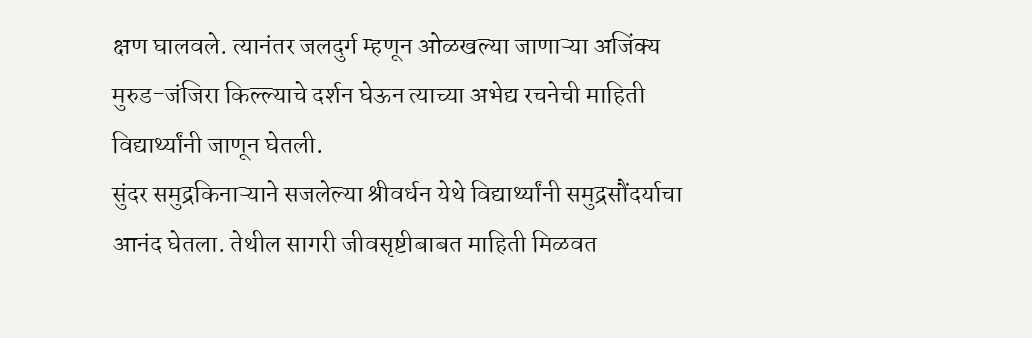क्षण घालवले. त्यानंतर जलदुर्ग म्हणून ओळखल्या जाणाऱ्या अजिंक्य मुरुड-जंजिरा किल्ल्याचे दर्शन घेऊन त्याच्या अभेद्य रचनेची माहिती विद्यार्थ्यांनी जाणून घेतली.
सुंदर समुद्रकिनाऱ्याने सजलेल्या श्रीवर्धन येथे विद्यार्थ्यांनी समुद्रसौंदर्याचा आनंद घेतला. तेथील सागरी जीवसृष्टीबाबत माहिती मिळवत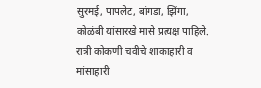सुरमई, पापलेट, बांगडा, झिंगा, कोळंबी यांसारखे मासे प्रत्यक्ष पाहिले. रात्री कोकणी चवीचे शाकाहारी व मांसाहारी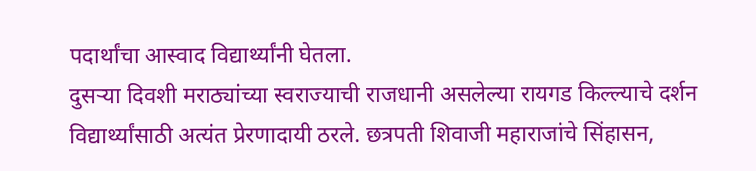पदार्थांचा आस्वाद विद्यार्थ्यांनी घेतला.
दुसऱ्या दिवशी मराठ्यांच्या स्वराज्याची राजधानी असलेल्या रायगड किल्ल्याचे दर्शन विद्यार्थ्यांसाठी अत्यंत प्रेरणादायी ठरले. छत्रपती शिवाजी महाराजांचे सिंहासन,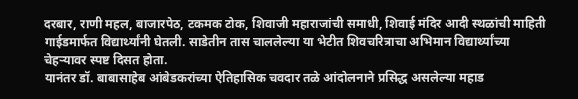दरबार, राणी महल, बाजारपेठ, टकमक टोक, शिवाजी महाराजांची समाधी, शिवाई मंदिर आदी स्थळांची माहिती गाईडमार्फत विद्यार्थ्यांनी घेतली. साडेतीन तास चाललेल्या या भेटीत शिवचरित्राचा अभिमान विद्यार्थ्यांच्या चेहऱ्यावर स्पष्ट दिसत होता.
यानंतर डॉ. बाबासाहेब आंबेडकरांच्या ऐतिहासिक चवदार तळे आंदोलनाने प्रसिद्ध असलेल्या महाड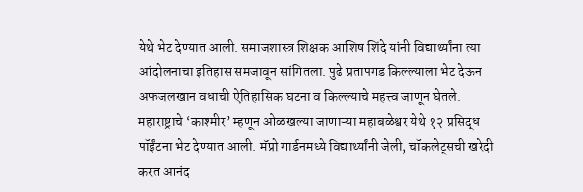येथे भेट देण्यात आली. समाजशास्त्र शिक्षक आशिष शिंदे यांनी विद्यार्थ्यांना त्या आंदोलनाचा इतिहास समजावून सांगितला. पुढे प्रतापगड किल्ल्याला भेट देऊन अफजलखान वधाची ऐतिहासिक घटना व किल्ल्याचे महत्त्व जाणून घेतले.
महाराष्ट्राचे ‘काश्मीर’ म्हणून ओळखल्या जाणाऱ्या महाबळेश्वर येथे १२ प्रसिद्ध पॉईंटना भेट देण्यात आली. मॅप्रो गार्डनमध्ये विद्यार्थ्यांनी जेली, चॉकलेट्सची खरेदी करत आनंद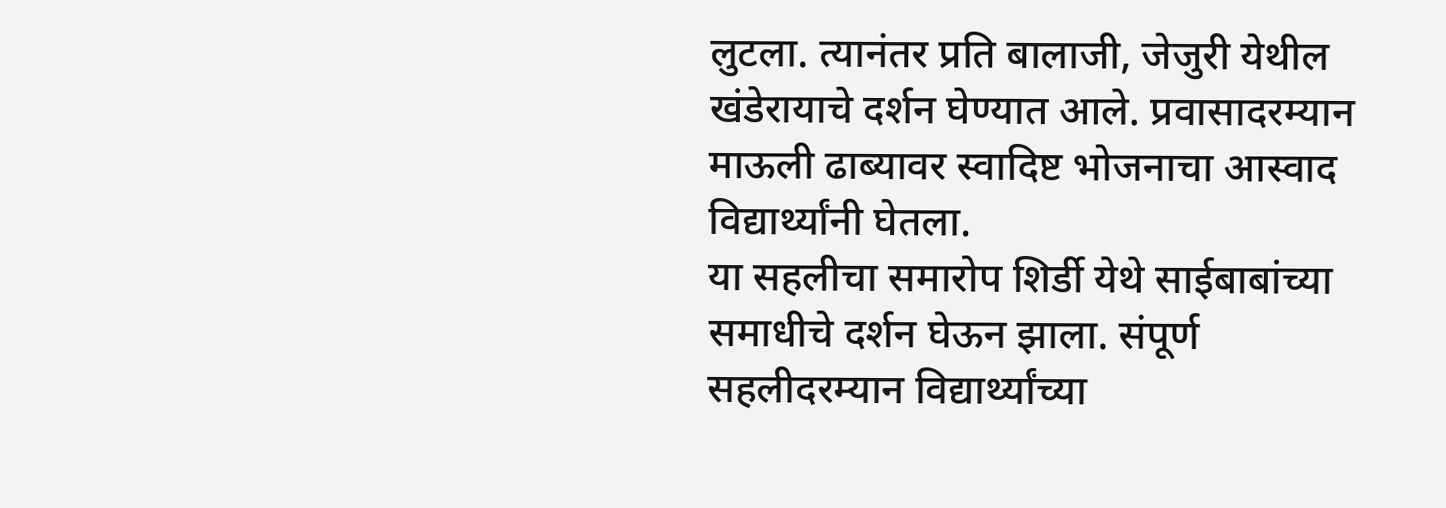लुटला. त्यानंतर प्रति बालाजी, जेजुरी येथील खंडेरायाचे दर्शन घेण्यात आले. प्रवासादरम्यान माऊली ढाब्यावर स्वादिष्ट भोजनाचा आस्वाद विद्यार्थ्यांनी घेतला.
या सहलीचा समारोप शिर्डी येथे साईबाबांच्या समाधीचे दर्शन घेऊन झाला. संपूर्ण सहलीदरम्यान विद्यार्थ्यांच्या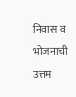निवास व भोजनाची उत्तम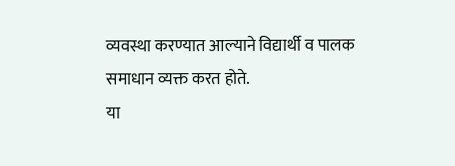व्यवस्था करण्यात आल्याने विद्यार्थी व पालक समाधान व्यक्त करत होते.
या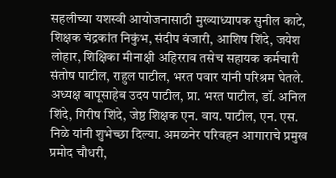सहलीच्या यशस्वी आयोजनासाठी मुख्याध्यापक सुनील काटे, शिक्षक चंद्रकांत निकुंभ, संदीप वंजारी, आशिष शिंदे, जयेश लोहार, शिक्षिका मीनाक्षी अहिरराव तसेच सहायक कर्मचारी संतोष पाटील, राहुल पाटील, भरत पवार यांनी परिश्रम घेतले. अध्यक्ष बापूसाहेब उदय पाटील, प्रा. भरत पाटील, डॉ. अनिल शिंदे, गिरीष शिंदे, जेष्ठ शिक्षक एन. वाय. पाटील, एन. एस. निळे यांनी शुभेच्छा दिल्या. अमळनेर परिवहन आगाराचे प्रमुख प्रमोद चौधरी,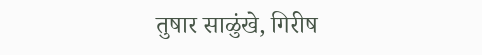तुषार साळुंखे, गिरीष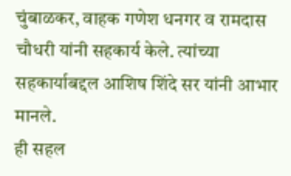चुंबाळकर, वाहक गणेश धनगर व रामदास चौधरी यांनी सहकार्य केले. त्यांच्या सहकार्याबद्दल आशिष शिंदे सर यांनी आभार मानले.
ही सहल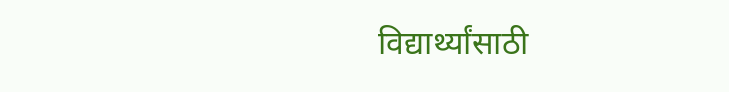विद्यार्थ्यांसाठी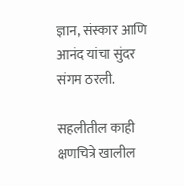ज्ञान, संस्कार आणि आनंद यांचा सुंदर संगम ठरली.

सहलीतील काही क्षणचित्रे खालील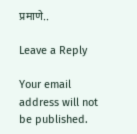प्रमाणे..

Leave a Reply

Your email address will not be published.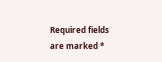Required fields are marked *